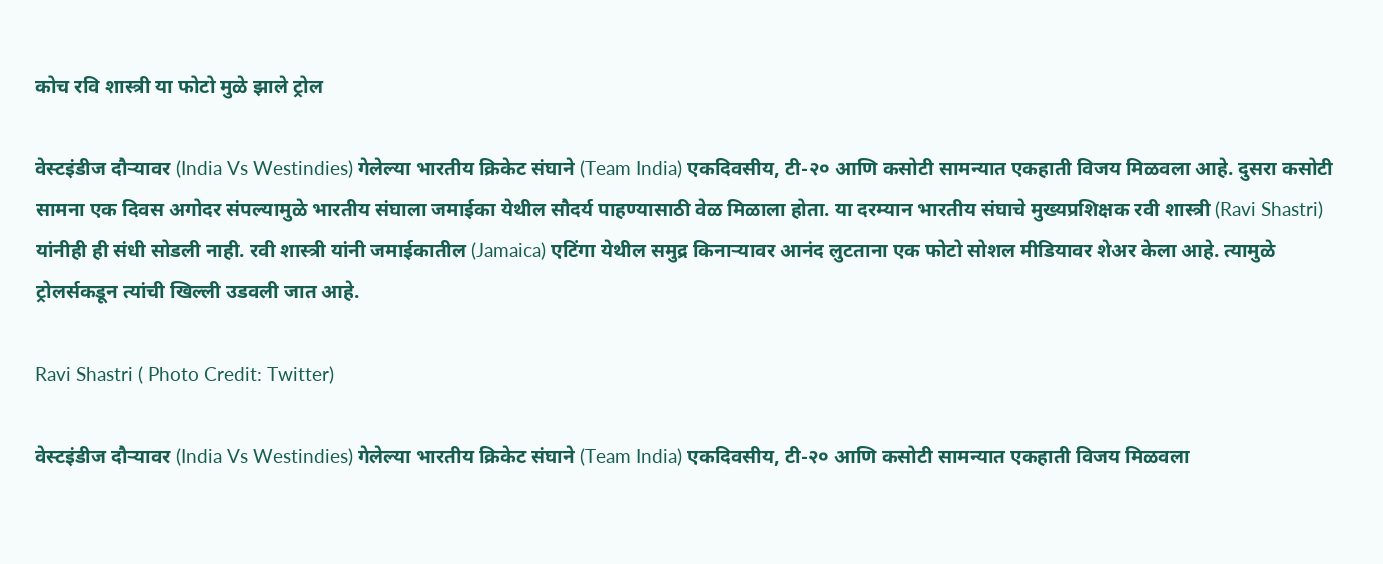कोच रवि शास्त्री या फोटो मुळे झाले ट्रोल

वेस्टइंडीज दौऱ्यावर (India Vs Westindies) गेलेल्या भारतीय क्रिकेट संघाने (Team India) एकदिवसीय, टी-२० आणि कसोटी सामन्यात एकहाती विजय मिळवला आहे. दुसरा कसोटी सामना एक दिवस अगोदर संपल्यामुळे भारतीय संघाला जमाईका येथील सौदर्य पाहण्यासाठी वेळ मिळाला होता. या दरम्यान भारतीय संघाचे मुख्यप्रशिक्षक रवी शास्त्री (Ravi Shastri) यांनीही ही संधी सोडली नाही. रवी शास्त्री यांनी जमाईकातील (Jamaica) एटिंगा येथील समुद्र किनाऱ्यावर आनंद लुटताना एक फोटो सोशल मीडियावर शेअर केला आहे. त्यामुळे ट्रोलर्सकडून त्यांची खिल्ली उडवली जात आहे.

Ravi Shastri ( Photo Credit: Twitter)

वेस्टइंडीज दौऱ्यावर (India Vs Westindies) गेलेल्या भारतीय क्रिकेट संघाने (Team India) एकदिवसीय, टी-२० आणि कसोटी सामन्यात एकहाती विजय मिळवला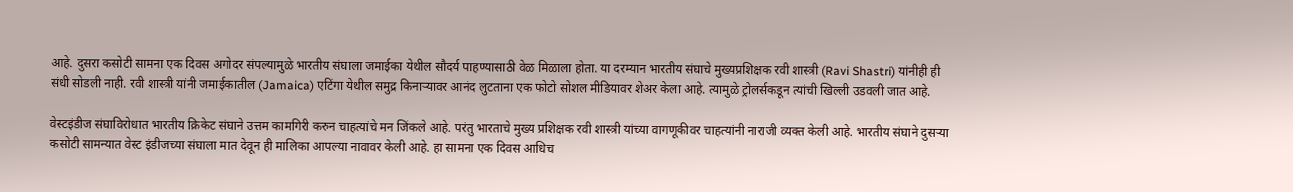आहे. दुसरा कसोटी सामना एक दिवस अगोदर संपल्यामुळे भारतीय संघाला जमाईका येथील सौदर्य पाहण्यासाठी वेळ मिळाला होता. या दरम्यान भारतीय संघाचे मुख्यप्रशिक्षक रवी शास्त्री (Ravi Shastri) यांनीही ही संधी सोडली नाही. रवी शास्त्री यांनी जमाईकातील (Jamaica) एटिंगा येथील समुद्र किनाऱ्यावर आनंद लुटताना एक फोटो सोशल मीडियावर शेअर केला आहे. त्यामुळे ट्रोलर्सकडून त्यांची खिल्ली उडवली जात आहे.

वेस्टइंडीज संघाविरोधात भारतीय क्रिकेट संघाने उत्तम कामगिरी करुन चाहत्यांचे मन जिंकले आहे. परंतु भारताचे मुख्य प्रशिक्षक रवी शास्त्री यांच्या वागणूकीवर चाहत्यांनी नाराजी व्यक्त केली आहे. भारतीय संघाने दुसऱ्या कसोटी सामन्यात वेस्ट इंडीजच्या संघाला मात देवून ही मालिका आपल्या नावावर केली आहे. हा सामना एक दिवस आधिच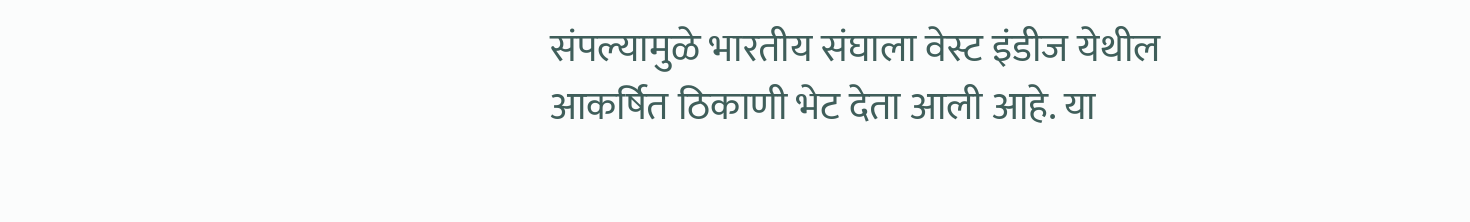संपल्यामुळे भारतीय संघाला वेस्ट इंडीज येथील आकर्षित ठिकाणी भेट देता आली आहे. या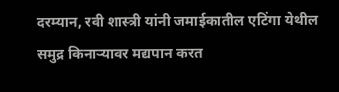दरम्यान, रवी शास्त्री यांनी जमाईकातील एटिंगा येथील समुद्र किनाऱ्यावर मद्यपान करत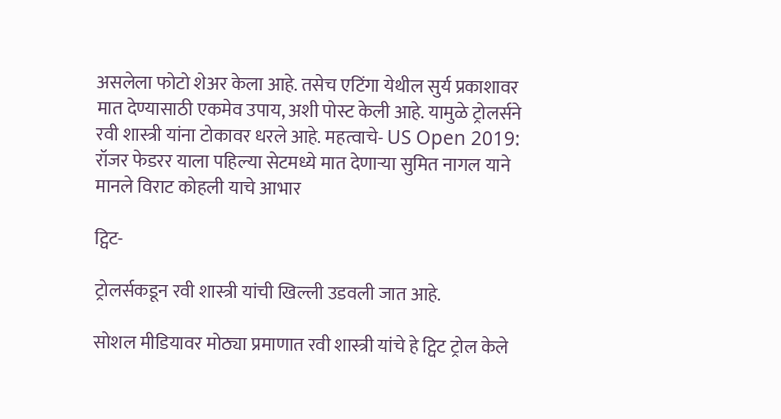असलेला फोटो शेअर केला आहे. तसेच एटिंगा येथील सुर्य प्रकाशावर मात देण्यासाठी एकमेव उपाय, अशी पोस्ट केली आहे. यामुळे ट्रोलर्सने रवी शास्त्री यांना टोकावर धरले आहे. महत्वाचे- US Open 2019: रॉजर फेडरर याला पहिल्या सेटमध्ये मात देणाऱ्या सुमित नागल याने मानले विराट कोहली याचे आभार

ट्विट-

ट्रोलर्सकडून रवी शास्त्री यांची खिल्ली उडवली जात आहे.

सोशल मीडियावर मोठ्या प्रमाणात रवी शास्त्री यांचे हे ट्विट ट्रोल केले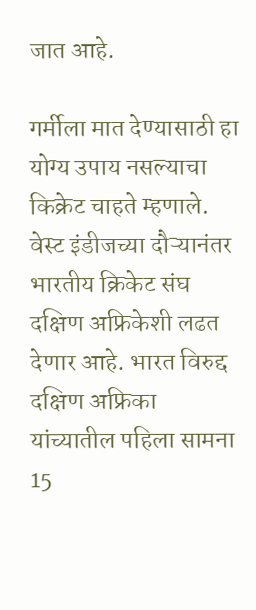जात आहे.

गर्मीला मात देण्यासाठी हा योग्य उपाय नसल्याचा किक्रेट चाहते म्हणाले.  वेस्ट इंडीजच्या दौऱ्यानंतर भारतीय क्रिकेट संघ दक्षिण अफ्रिकेशी लढत देणार आहे. भारत विरुद्द दक्षिण अफ्रिका यांच्यातील पहिला सामना 15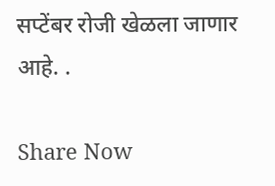सप्टेंबर रोजी खेळला जाणार आहे. .

Share Now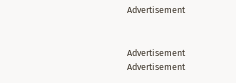Advertisement


Advertisement
Advertisement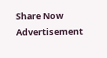Share Now
Advertisement